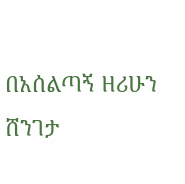በአሰልጣኝ ዘሪሁን ሸንገታ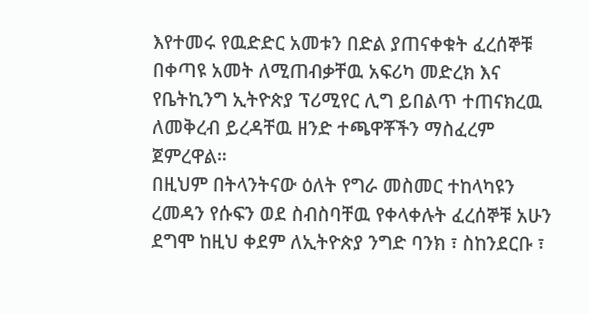እየተመሩ የዉድድር አመቱን በድል ያጠናቀቁት ፈረሰኞቹ በቀጣዩ አመት ለሚጠብቃቸዉ አፍሪካ መድረክ እና የቤትኪንግ ኢትዮጵያ ፕሪሚየር ሊግ ይበልጥ ተጠናክረዉ ለመቅረብ ይረዳቸዉ ዘንድ ተጫዋቾችን ማስፈረም ጀምረዋል።
በዚህም በትላንትናው ዕለት የግራ መስመር ተከላካዩን ረመዳን የሱፍን ወደ ስብስባቸዉ የቀላቀሉት ፈረሰኞቹ አሁን ደግሞ ከዚህ ቀደም ለኢትዮጵያ ንግድ ባንክ ፣ ስከንደርቡ ፣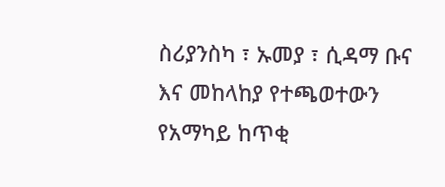ስሪያንስካ ፣ ኡመያ ፣ ሲዳማ ቡና እና መከላከያ የተጫወተውን የአማካይ ከጥቂ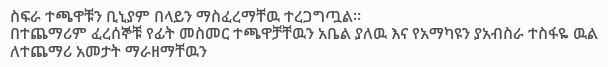ስፍራ ተጫዋቹን ቢኒያም በላይን ማስፈረማቸዉ ተረጋግጧል።
በተጨማሪም ፈረሰኞቹ የፊት መስመር ተጫዋቻቸዉን አቤል ያለዉ እና የአማካዩን ያአብስራ ተስፋዬ ዉል ለተጨማሪ አመታት ማራዘማቸዉን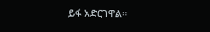ይፋ አድርገዋል።